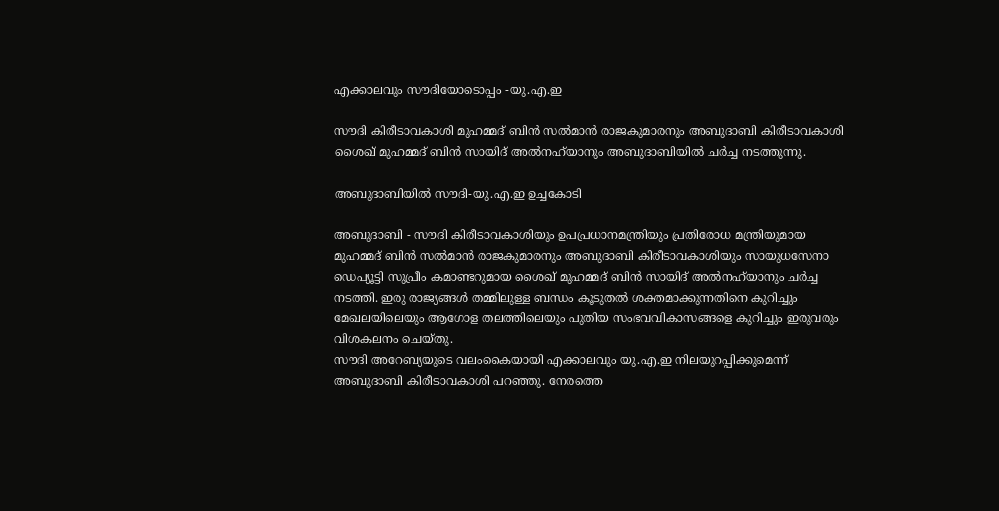എക്കാലവും സൗദിയോടൊപ്പം -യു.എ.ഇ

സൗദി കിരീടാവകാശി മുഹമ്മദ് ബിന്‍ സല്‍മാന്‍ രാജകുമാരനും അബുദാബി കിരീടാവകാശി ശൈഖ് മുഹമ്മദ് ബിന്‍ സായിദ് അല്‍നഹ്‌യാനും അബുദാബിയില്‍ ചര്‍ച്ച നടത്തുന്നു.

അബുദാബിയില്‍ സൗദി-യു.എ.ഇ ഉച്ചകോടി

അബുദാബി - സൗദി കിരീടാവകാശിയും ഉപപ്രധാനമന്ത്രിയും പ്രതിരോധ മന്ത്രിയുമായ മുഹമ്മദ് ബിന്‍ സല്‍മാന്‍ രാജകുമാരനും അബുദാബി കിരീടാവകാശിയും സായുധസേനാ ഡെപ്യൂട്ടി സുപ്രീം കമാണ്ടറുമായ ശൈഖ് മുഹമ്മദ് ബിന്‍ സായിദ് അല്‍നഹ്‌യാനും ചര്‍ച്ച നടത്തി. ഇരു രാജ്യങ്ങള്‍ തമ്മിലുള്ള ബന്ധം കൂടുതല്‍ ശക്തമാക്കുന്നതിനെ കുറിച്ചും മേഖലയിലെയും ആഗോള തലത്തിലെയും പുതിയ സംഭവവികാസങ്ങളെ കുറിച്ചും ഇരുവരും വിശകലനം ചെയ്തു.
സൗദി അറേബ്യയുടെ വലംകൈയായി എക്കാലവും യു.എ.ഇ നിലയുറപ്പിക്കുമെന്ന് അബുദാബി കിരീടാവകാശി പറഞ്ഞു. നേരത്തെ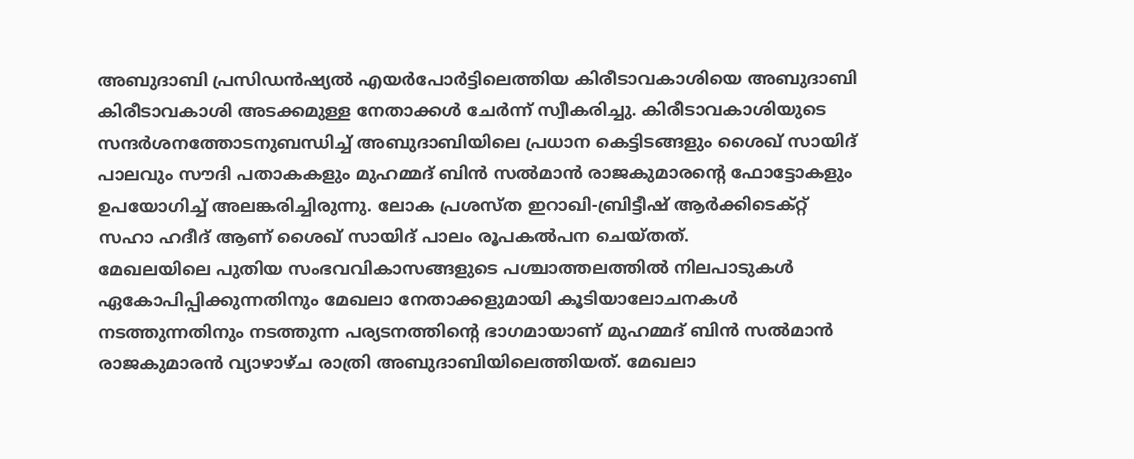അബുദാബി പ്രസിഡന്‍ഷ്യല്‍ എയര്‍പോര്‍ട്ടിലെത്തിയ കിരീടാവകാശിയെ അബുദാബി കിരീടാവകാശി അടക്കമുള്ള നേതാക്കള്‍ ചേര്‍ന്ന് സ്വീകരിച്ചു. കിരീടാവകാശിയുടെ സന്ദര്‍ശനത്തോടനുബന്ധിച്ച് അബുദാബിയിലെ പ്രധാന കെട്ടിടങ്ങളും ശൈഖ് സായിദ് പാലവും സൗദി പതാകകളും മുഹമ്മദ് ബിന്‍ സല്‍മാന്‍ രാജകുമാരന്റെ ഫോട്ടോകളും ഉപയോഗിച്ച് അലങ്കരിച്ചിരുന്നു. ലോക പ്രശസ്ത ഇറാഖി-ബ്രിട്ടീഷ് ആര്‍ക്കിടെക്റ്റ് സഹാ ഹദീദ് ആണ് ശൈഖ് സായിദ് പാലം രൂപകല്‍പന ചെയ്തത്.
മേഖലയിലെ പുതിയ സംഭവവികാസങ്ങളുടെ പശ്ചാത്തലത്തില്‍ നിലപാടുകള്‍ ഏകോപിപ്പിക്കുന്നതിനും മേഖലാ നേതാക്കളുമായി കൂടിയാലോചനകള്‍ നടത്തുന്നതിനും നടത്തുന്ന പര്യടനത്തിന്റെ ഭാഗമായാണ് മുഹമ്മദ് ബിന്‍ സല്‍മാന്‍ രാജകുമാരന്‍ വ്യാഴാഴ്ച രാത്രി അബുദാബിയിലെത്തിയത്. മേഖലാ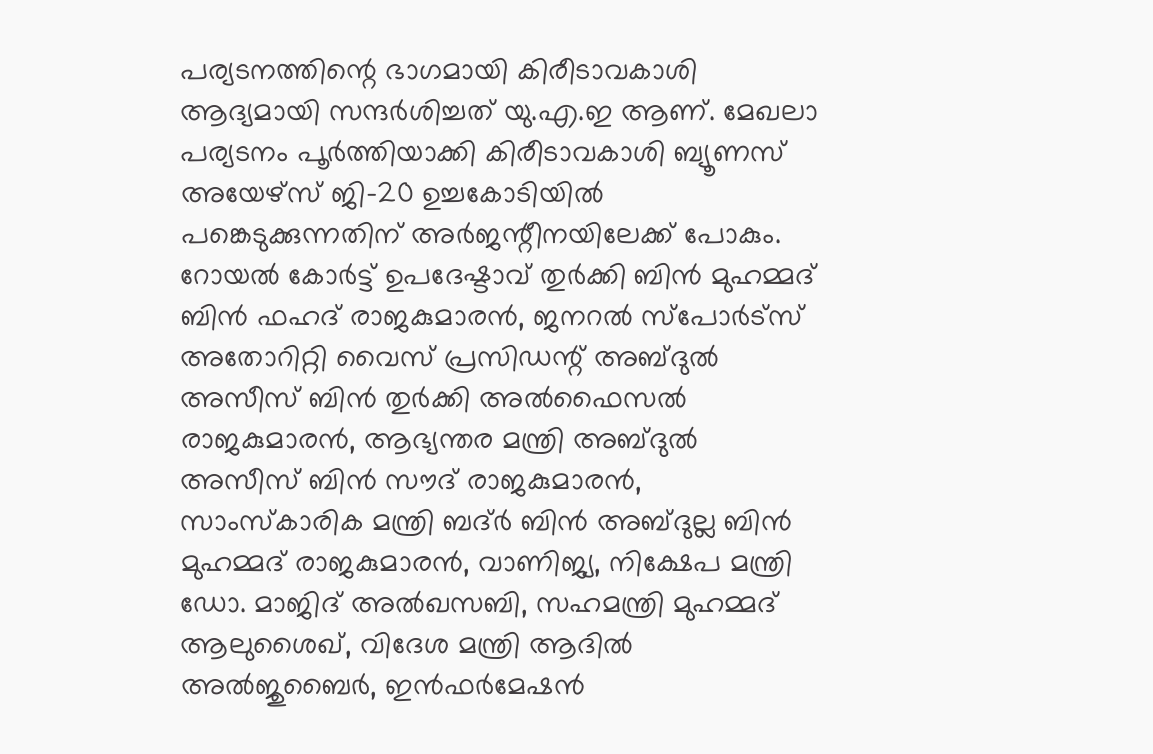പര്യടനത്തിന്റെ ഭാഗമായി കിരീടാവകാശി ആദ്യമായി സന്ദര്‍ശിച്ചത് യു.എ.ഇ ആണ്. മേഖലാ പര്യടനം പൂര്‍ത്തിയാക്കി കിരീടാവകാശി ബ്യൂണസ് അയേഴ്‌സ് ജി-20 ഉച്ചകോടിയില്‍ പങ്കെടുക്കുന്നതിന് അര്‍ജന്റീനയിലേക്ക് പോകും.
റോയല്‍ കോര്‍ട്ട് ഉപദേഷ്ടാവ് തുര്‍ക്കി ബിന്‍ മുഹമ്മദ് ബിന്‍ ഫഹദ് രാജകുമാരന്‍, ജനറല്‍ സ്‌പോര്‍ട്‌സ് അതോറിറ്റി വൈസ് പ്രസിഡന്റ് അബ്ദുല്‍ അസീസ് ബിന്‍ തുര്‍ക്കി അല്‍ഫൈസല്‍ രാജകുമാരന്‍, ആഭ്യന്തര മന്ത്രി അബ്ദുല്‍ അസീസ് ബിന്‍ സൗദ് രാജകുമാരന്‍, സാംസ്‌കാരിക മന്ത്രി ബദ്ര്‍ ബിന്‍ അബ്ദുല്ല ബിന്‍ മുഹമ്മദ് രാജകുമാരന്‍, വാണിജ്യ, നിക്ഷേപ മന്ത്രി ഡോ. മാജിദ് അല്‍ഖസബി, സഹമന്ത്രി മുഹമ്മദ് ആലുശൈഖ്, വിദേശ മന്ത്രി ആദില്‍ അല്‍ജുബൈര്‍, ഇന്‍ഫര്‍മേഷന്‍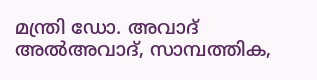മന്ത്രി ഡോ. അവാദ് അല്‍അവാദ്, സാമ്പത്തിക,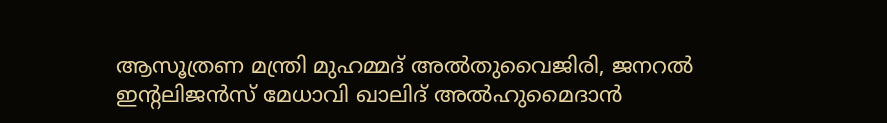ആസൂത്രണ മന്ത്രി മുഹമ്മദ് അല്‍തുവൈജിരി, ജനറല്‍ ഇന്റലിജന്‍സ് മേധാവി ഖാലിദ് അല്‍ഹുമൈദാന്‍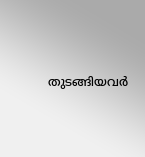തുടങ്ങിയവര്‍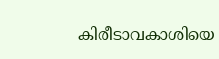കിരീടാവകാശിയെ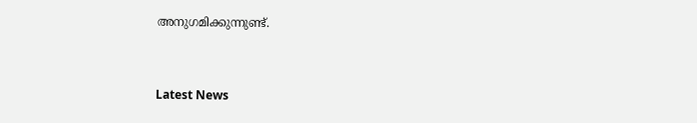അനുഗമിക്കുന്നുണ്ട്.


Latest News